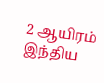2 ஆயிரம் இந்திய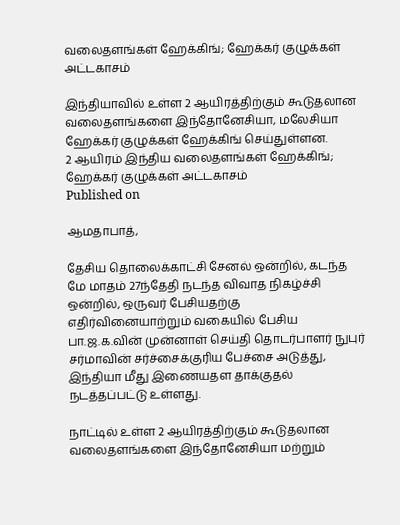வலைதளங்கள் ஹேக்கிங்; ஹேக்கர் குழுக்கள் அட்டகாசம்

இந்தியாவில் உள்ள 2 ஆயிரத்திற்கும் கூடுதலான வலைதளங்களை இந்தோனேசியா, மலேசியா ஹேக்கர் குழுக்கள் ஹேக்கிங் செய்துள்ளன.
2 ஆயிரம் இந்திய வலைதளங்கள் ஹேக்கிங்; ஹேக்கர் குழுக்கள் அட்டகாசம்
Published on

ஆமதாபாத்,

தேசிய தொலைக்காட்சி சேனல் ஒன்றில், கடந்த மே மாதம் 27ந்தேதி நடந்த விவாத நிகழ்ச்சி ஒன்றில், ஒருவர் பேசியதற்கு எதிர்வினையாற்றும் வகையில் பேசிய பா.ஜ.க.வின் முன்னாள் செய்தி தொடர்பாளர் நுபுர் சர்மாவின் சர்ச்சைக்குரிய பேச்சை அடுத்து, இந்தியா மீது இணையதள தாக்குதல் நடத்தப்பட்டு உள்ளது.

நாட்டில் உள்ள 2 ஆயிரத்திற்கும் கூடுதலான வலைதளங்களை இந்தோனேசியா மற்றும்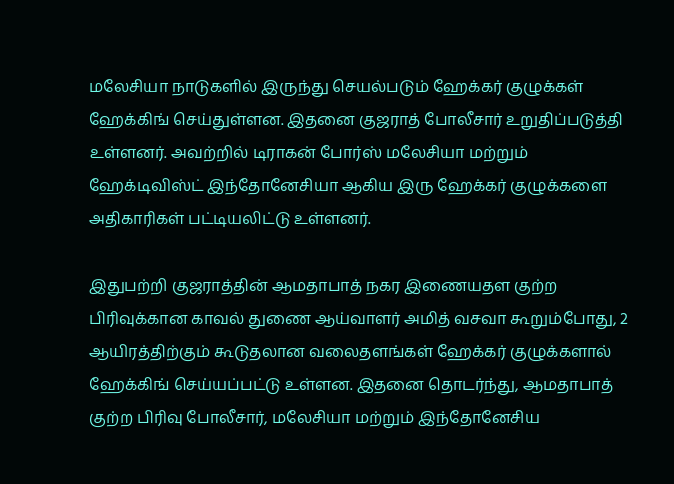மலேசியா நாடுகளில் இருந்து செயல்படும் ஹேக்கர் குழுக்கள் ஹேக்கிங் செய்துள்ளன. இதனை குஜராத் போலீசார் உறுதிப்படுத்தி உள்ளனர். அவற்றில் டிராகன் போர்ஸ் மலேசியா மற்றும் ஹேக்டிவிஸ்ட் இந்தோனேசியா ஆகிய இரு ஹேக்கர் குழுக்களை அதிகாரிகள் பட்டியலிட்டு உள்ளனர்.

இதுபற்றி குஜராத்தின் ஆமதாபாத் நகர இணையதள குற்ற பிரிவுக்கான காவல் துணை ஆய்வாளர் அமித் வசவா கூறும்போது, 2 ஆயிரத்திற்கும் கூடுதலான வலைதளங்கள் ஹேக்கர் குழுக்களால் ஹேக்கிங் செய்யப்பட்டு உள்ளன. இதனை தொடர்ந்து, ஆமதாபாத் குற்ற பிரிவு போலீசார், மலேசியா மற்றும் இந்தோனேசிய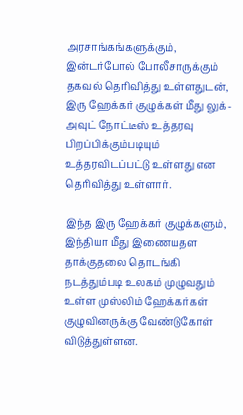அரசாங்கங்களுக்கும், இன்டர்போல் போலீசாருக்கும் தகவல் தெரிவித்து உள்ளதுடன், இரு ஹேக்கர் குழுக்கள் மீது லுக்-அவுட் நோட்டீஸ் உத்தரவு பிறப்பிக்கும்படியும் உத்தரவிடப்பட்டு உள்ளது என தெரிவித்து உள்ளார்.

இந்த இரு ஹேக்கர் குழுக்களும், இந்தியா மீது இணையதள தாக்குதலை தொடங்கி நடத்தும்படி உலகம் முழுவதும் உள்ள முஸ்லிம் ஹேக்கர்கள் குழுவினருக்கு வேண்டுகோள் விடுத்துள்ளன.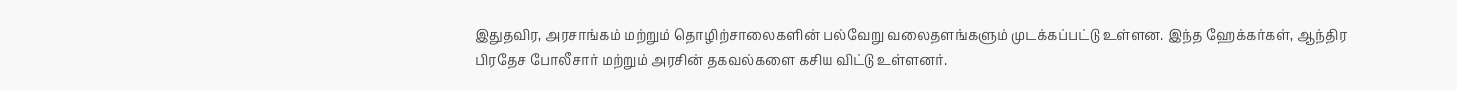இதுதவிர, அரசாங்கம் மற்றும் தொழிற்சாலைகளின் பல்வேறு வலைதளங்களும் முடக்கப்பட்டு உள்ளன. இந்த ஹேக்கர்கள், ஆந்திர பிரதேச போலீசார் மற்றும் அரசின் தகவல்களை கசிய விட்டு உள்ளனர்.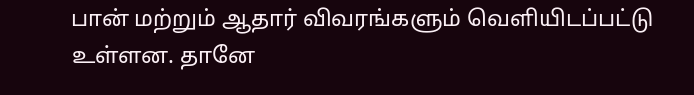பான் மற்றும் ஆதார் விவரங்களும் வெளியிடப்பட்டு உள்ளன. தானே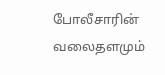போலீசாரின் வலைதளமும்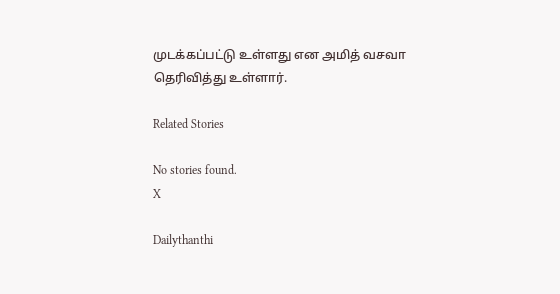முடக்கப்பட்டு உள்ளது என அமித் வசவா தெரிவித்து உள்ளார்.

Related Stories

No stories found.
X

Dailythanthi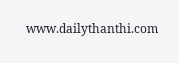www.dailythanthi.com